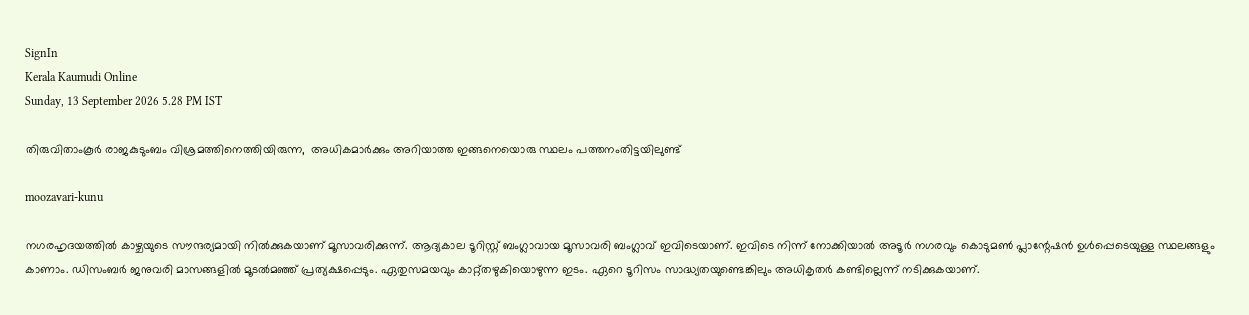SignIn
Kerala Kaumudi Online
Sunday, 13 September 2026 5.28 PM IST

തിരുവിതാംകൂർ രാജകുടുംബം വിശ്രമത്തിനെത്തിയിരുന്ന,  അധികമാർക്കും അറിയാത്ത ഇങ്ങനെയൊരു സ്ഥലം പത്തനംതിട്ടയിലുണ്ട്

moozavari-kunu

നഗരഹൃദയത്തിൽ കാഴ്ചയുടെ സൗന്ദര്യമായി നിൽക്കുകയാണ് മൂസാവരിക്കുന്ന്. ആദ്യകാല ടൂറിസ്റ്റ് ബംഗ്ലാവായ മൂസാവരി ബംഗ്ലാവ് ഇവിടെയാണ്. ഇവിടെ നിന്ന് നോക്കിയാൽ അടൂർ നഗരവും കൊടുമൺ പ്ലാന്റേഷൻ ഉൾപ്പെടെയുള്ള സ്ഥലങ്ങളും കാണാം. ഡിസംബർ ജനുവരി മാസങ്ങളിൽ മൂടൽമഞ്ഞ് പ്രത്യക്ഷപ്പെടും. ഏതുസമയവും കാറ്റ്തഴുകിയൊഴുന്ന ഇടം. ഏറെ ടൂറിസം സാദ്ധ്യതയുണ്ടെങ്കിലും അധികൃതർ കണ്ടില്ലെന്ന് നടിക്കുകയാണ്.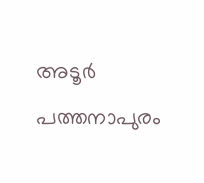അടൂർ പത്തനാപുരം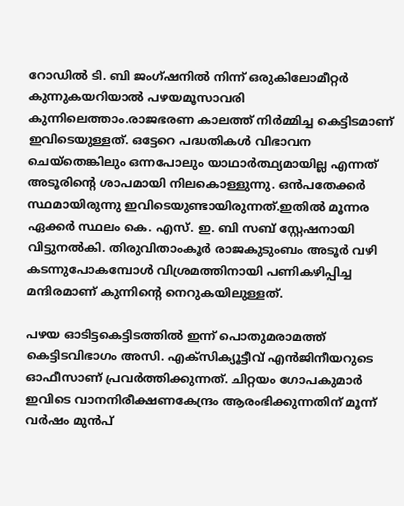റോഡിൽ ടി. ബി ജംഗ്ഷനിൽ നിന്ന് ഒരുകിലോമീറ്റർ കുന്നുകയറിയാൽ പഴയമൂസാവരി കുന്നിലെത്താം.രാജഭരണ കാലത്ത് നിർമ്മിച്ച കെട്ടിടമാണ് ഇവിടെയുള്ളത്. ഒട്ടേറെ പദ്ധതികൾ വിഭാവന ചെയ്‌തെങ്കിലും ഒന്നപോലും യാഥാർത്ഥ്യമായില്ല എന്നത് അടൂരിന്റെ ശാപമായി നിലകൊള്ളുന്നു. ഒൻപതേക്കർ സ്ഥമായിരുന്നു ഇവിടെയുണ്ടായിരുന്നത്.ഇതിൽ മൂന്നര ഏക്കർ സ്ഥലം കെ. എസ്. ഇ. ബി സബ് സ്റ്റേഷനായി വിട്ടുനൽകി. തിരുവിതാംകൂർ രാജകുടുംബം അടൂർ വഴി കടന്നുപോകമ്പോൾ വിശ്രമത്തിനായി പണികഴിപ്പിച്ച മന്ദിരമാണ് കുന്നിന്റെ നെറുകയിലുള്ളത്.

പഴയ ഓടിട്ടകെട്ടിടത്തിൽ ഇന്ന് പൊതുമരാമത്ത് കെട്ടിടവിഭാഗം അസി. എക്സിക്യൂട്ടീവ് എൻജിനീയറുടെ ഓഫീസാണ് പ്രവർത്തിക്കുന്നത്. ചിറ്റയം ഗോപകുമാർ ഇവിടെ വാനനിരീക്ഷണകേന്ദ്രം ആരംഭിക്കുന്നതിന് മൂന്ന് വർഷം മുൻപ്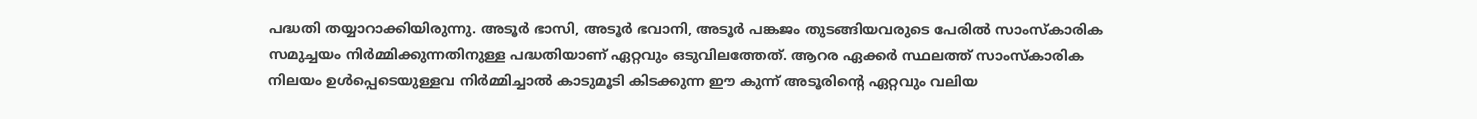പദ്ധതി തയ്യാറാക്കിയിരുന്നു. അടൂർ ഭാസി, അടൂർ ഭവാനി, അടൂർ പങ്കജം തുടങ്ങിയവരുടെ പേരിൽ സാംസ്‌കാരിക സമുച്ചയം നിർമ്മിക്കുന്നതിനുള്ള പദ്ധതിയാണ് ഏറ്റവും ഒടുവിലത്തേത്. ആറര ഏക്കർ സ്ഥലത്ത് സാംസ്‌കാരിക നിലയം ഉൾപ്പെടെയുള്ളവ നിർമ്മിച്ചാൽ കാടുമൂടി കിടക്കുന്ന ഈ കുന്ന് അടൂരിന്റെ ഏറ്റവും വലിയ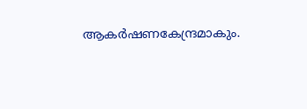ആകർഷണകേന്ദ്രമാകും.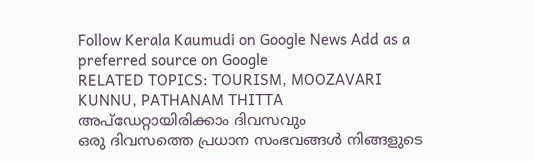Follow Kerala Kaumudi on Google News Add as a preferred source on Google
RELATED TOPICS: TOURISM, MOOZAVARI KUNNU, PATHANAM THITTA
അപ്ഡേറ്റായിരിക്കാം ദിവസവും
ഒരു ദിവസത്തെ പ്രധാന സംഭവങ്ങൾ നിങ്ങളുടെ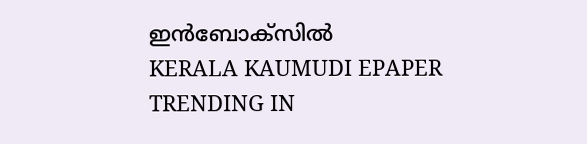ഇൻബോക്സിൽ
KERALA KAUMUDI EPAPER
TRENDING IN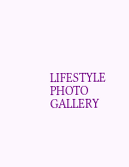LIFESTYLE
PHOTO GALLERY